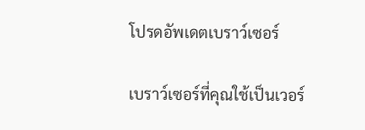โปรดอัพเดตเบราว์เซอร์

เบราว์เซอร์ที่คุณใช้เป็นเวอร์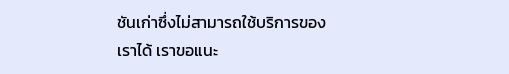ชันเก่าซึ่งไม่สามารถใช้บริการของเราได้ เราขอแนะ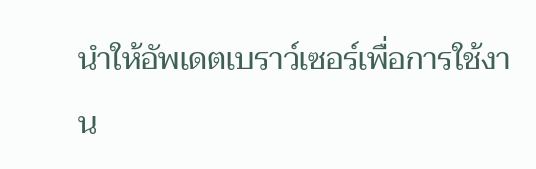นำให้อัพเดตเบราว์เซอร์เพื่อการใช้งาน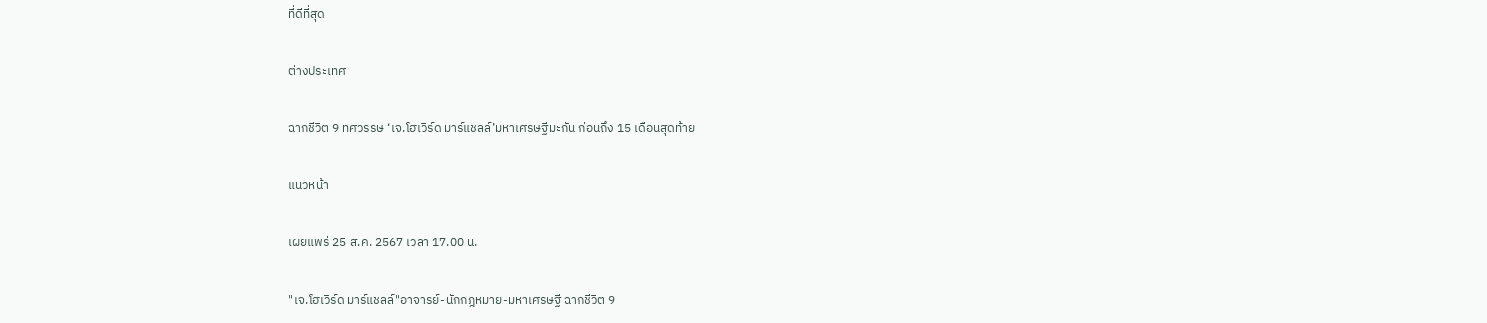ที่ดีที่สุด

ต่างประเทศ

ฉากชีวิต 9 ทศวรรษ ‘เจ.โฮเวิร์ด มาร์แชลล์’มหาเศรษฐีมะกัน ก่อนถึง 15 เดือนสุดท้าย

แนวหน้า

เผยแพร่ 25 ส.ค. 2567 เวลา 17.00 น.

"เจ.โฮเวิร์ด มาร์แชลล์"อาจารย์-นักกฎหมาย-มหาเศรษฐี ฉากชีวิต 9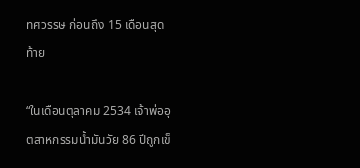ทศวรรษ ก่อนถึง 15 เดือนสุดท้าย

“ในเดือนตุลาคม 2534 เจ้าพ่ออุตสาหกรรมน้ำมันวัย 86 ปีถูกเข็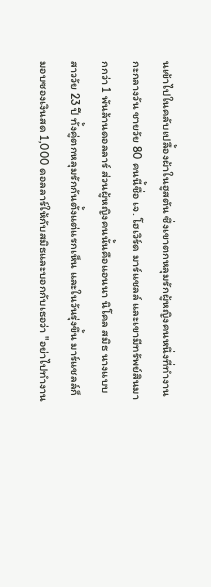นเข้าไปในคลับเปลื้องผ้าในฮูสตัน ซึ่งเขาตกหลุมรักผู้หญิงคนหนึ่งที่ทำงานกะกลางวัน ชายวัย 80 คนนี้ชื่อ เจ. โฮเวิร์ด มาร์แชลล์ และเขามีทรัพย์สินมากกว่า 1 พันล้านดอลลาร์ ส่วนผู้หญิงคนนั้นคือแอนนา นิโคล สมิธ นางแบบสาววัย 23 ปี ทั้งคู่ตกหลุมรักกันตั้งแต่แรกเห็น และในวันรุ่งขึ้น มาร์แชลล์ก็มอบซองเงินสด 1,000 ดอลลาร์ให้กับสมิธและบอกกับเธอว่า "อย่าไปทำงาน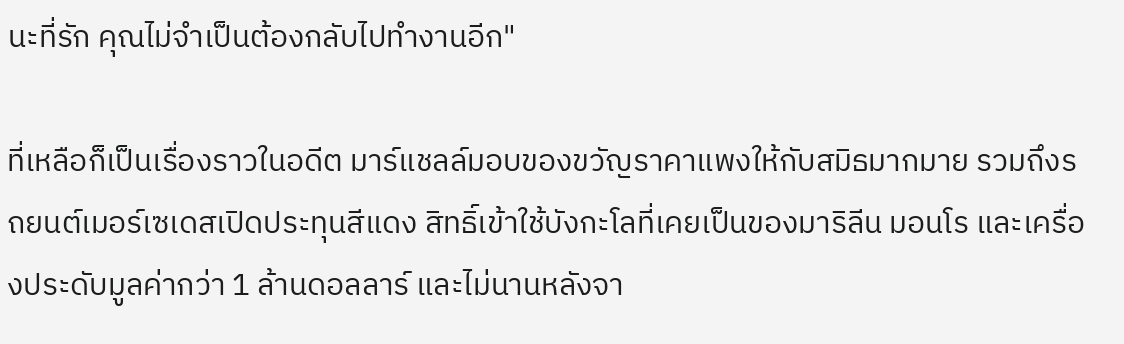นะที่รัก คุณไม่จำเป็นต้องกลับไปทำงานอีก"

ที่เหลือก็เป็นเรื่องราวในอดีต มาร์แชลล์มอบของขวัญราคาแพงให้กับสมิธมากมาย รวมถึงรถยนต์เมอร์เซเดสเปิดประทุนสีแดง สิทธิ์เข้าใช้บังกะโลที่เคยเป็นของมาริลีน มอนโร และเครื่องประดับมูลค่ากว่า 1 ล้านดอลลาร์ และไม่นานหลังจา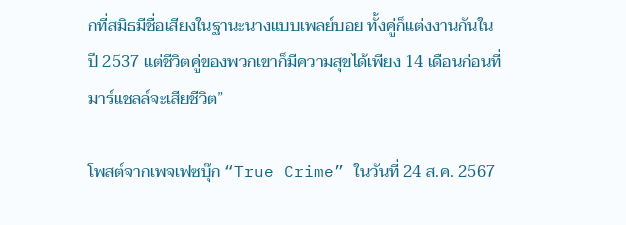กที่สมิธมีชื่อเสียงในฐานะนางแบบเพลย์บอย ทั้งคู่ก็แต่งงานกันในปี 2537 แต่ชีวิตคู่ของพวกเขาก็มีความสุขได้เพียง 14 เดือนก่อนที่มาร์แชลล์จะเสียชีวิต”

โพสต์จากเพจเฟซบุ๊ก “True Crime” ในวันที่ 24 ส.ค. 2567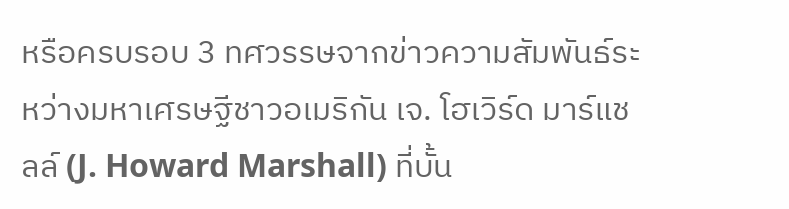หรือครบรอบ 3 ทศวรรษจากข่าวความสัมพันธ์ระหว่างมหาเศรษฐีชาวอเมริกัน เจ. โฮเวิร์ด มาร์แชลล์ (J. Howard Marshall) ที่บั้น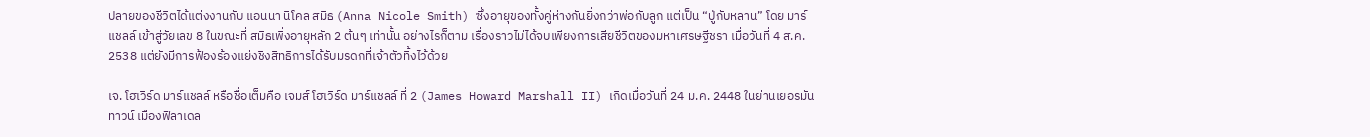ปลายของชีวิตได้แต่งงานกับ แอนนา นิโคล สมิธ (Anna Nicole Smith) ซึ่งอายุของทั้งคู่ห่างกันยิ่งกว่าพ่อกับลูก แต่เป็น “ปู่กับหลาน” โดย มาร์แชลล์ เข้าสู่วัยเลข 8 ในขณะที่ สมิธเพิ่งอายุหลัก 2 ต้นๆ เท่านั้น อย่างไรก็ตาม เรื่องราวไม่ได้จบเพียงการเสียชีวิตของมหาเศรษฐีชรา เมื่อวันที่ 4 ส.ค. 2538 แต่ยังมีการฟ้องร้องแย่งชิงสิทธิการได้รับมรดกที่เจ้าตัวทิ้งไว้ด้วย

เจ. โฮเวิร์ด มาร์แชลล์ หรือชื่อเต็มคือ เจมส์ โฮเวิร์ด มาร์แชลล์ ที่ 2 (James Howard Marshall II) เกิดเมื่อวันที่ 24 ม.ค. 2448 ในย่านเยอรมันทาวน์ เมืองฟิลาเดล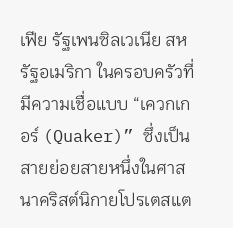เฟีย รัฐเพนซิลเวเนีย สหรัฐอเมริกา ในครอบครัวที่มีความเชื่อแบบ “เควกเกอร์ (Quaker)” ซึ่งเป็นสายย่อยสายหนึ่งในศาสนาคริสต์นิกายโปรเตสแต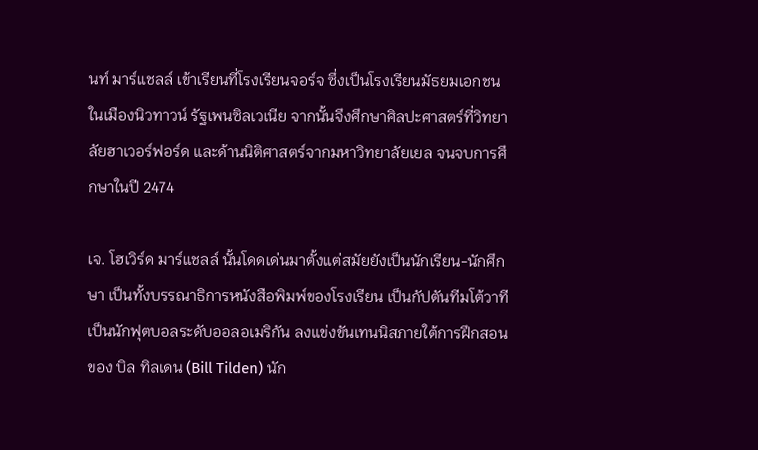นท์ มาร์แชลล์ เข้าเรียนที่โรงเรียนจอร์จ ซึ่งเป็นโรงเรียนมัธยมเอกชนในเมืองนิวทาวน์ รัฐเพนซิลเวเนีย จากนั้นจึงศึกษาศิลปะศาสตร์ที่วิทยาลัยฮาเวอร์ฟอร์ด และด้านนิติศาสตร์จากมหาวิทยาลัยเยล จนจบการศึกษาในปี 2474

เจ. โฮเวิร์ด มาร์แชลล์ นั้นโดดเด่นมาตั้งแต่สมัยยังเป็นนักเรียน-นักศึกษา เป็นทั้งบรรณาธิการหนังสือพิมพ์ของโรงเรียน เป็นกัปตันทีมโต้วาที เป็นนักฟุตบอลระดับออลอเมริกัน ลงแข่งขันเทนนิสภายใต้การฝึกสอนของ บิล ทิลเดน (Bill Tilden) นัก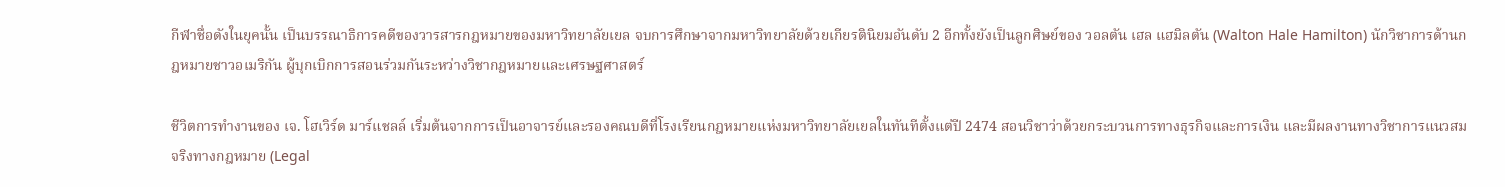กีฬาชื่อดังในยุคนั้น เป็นบรรณาธิการคดีของวารสารกฎหมายของมหาวิทยาลัยเยล จบการศึกษาจากมหาวิทยาลัยด้วยเกียรตินิยมอันดับ 2 อีกทั้งยังเป็นลูกศิษย์ของ วอลตัน เฮล แฮมิลตัน (Walton Hale Hamilton) นักวิชาการด้านกฎหมายชาวอเมริกัน ผู้บุกเบิกการสอนร่วมกันระหว่างวิชากฎหมายและเศรษฐศาสตร์

ชีวิตการทำงานของ เจ. โฮเวิร์ด มาร์แชลล์ เริ่มต้นจากการเป็นอาจารย์และรองคณบดีที่โรงเรียนกฎหมายแห่งมหาวิทยาลัยเยลในทันทีตั้งแต่ปี 2474 สอนวิชาว่าด้วยกระบวนการทางธุรกิจและการเงิน และมีผลงานทางวิชาการแนวสมจริงทางกฎหมาย (Legal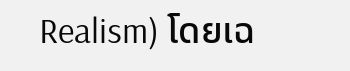Realism) โดยเฉ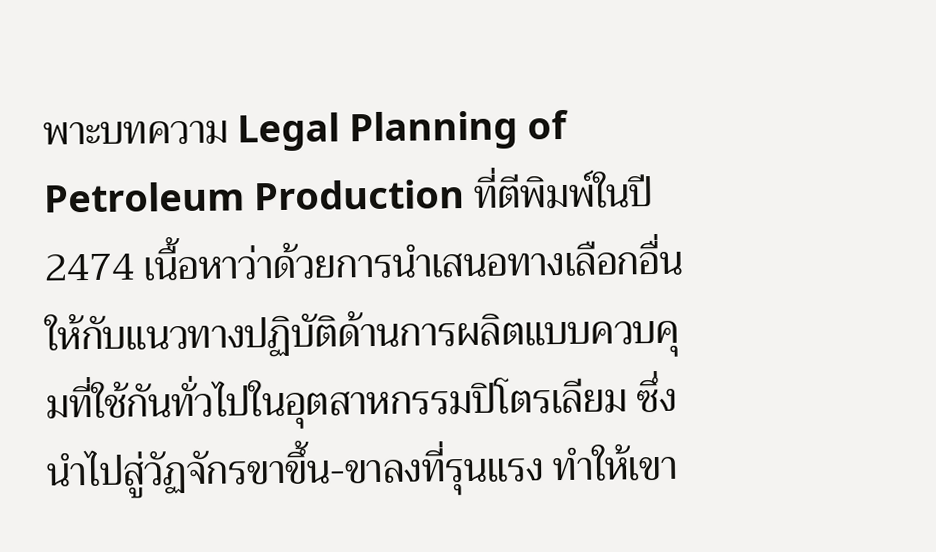พาะบทความ Legal Planning of Petroleum Production ที่ตีพิมพ์ในปี 2474 เนื้อหาว่าด้วยการนำเสนอทางเลือกอื่นให้กับแนวทางปฏิบัติด้านการผลิตแบบควบคุมที่ใช้กันทั่วไปในอุตสาหกรรมปิโตรเลียม ซึ่งนำไปสู่วัฏจักรขาขึ้น-ขาลงที่รุนแรง ทำให้เขา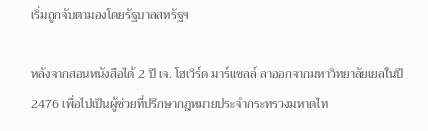เริ่มถูกจับตามองโดยรัฐบาลสหรัฐฯ

หลังจากสอนหนังสือได้ 2 ปี เจ. โฮเวิร์ด มาร์แชลล์ ลาออกจากมหาวิทยาลัยเยลในปี 2476 เพื่อไปเป็นผู้ช่วยที่ปรึกษากฎหมายประจำกระทรวงมหาดไท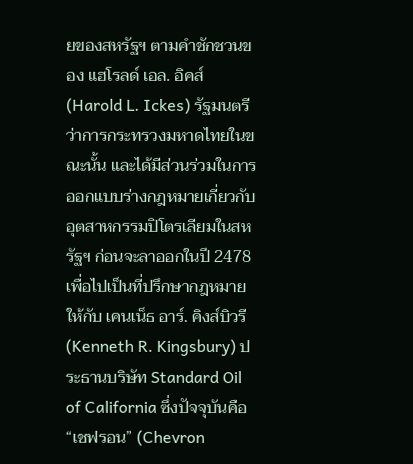ยของสหรัฐฯ ตามคำชักชวนของ แฮโรลด์ เอล. อิคส์ (Harold L. Ickes) รัฐมนตรีว่าการกระทรวงมหาดไทยในขณะนั้น และได้มีส่วนร่วมในการออกแบบร่างกฎหมายเกี่ยวกับอุตสาหกรรมปิโตรเลียมในสหรัฐฯ ก่อนจะลาออกในปี 2478 เพื่อไปเป็นที่ปรึกษากฎหมายให้กับ เคนเน็ธ อาร์. คิงส์บิวรี (Kenneth R. Kingsbury) ประธานบริษัท Standard Oil of California ซึ่งปัจจุบันคือ “เชฟรอน” (Chevron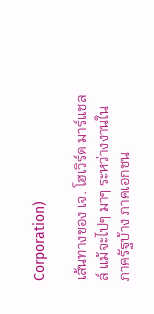Corporation)

เส้นทางของ เจ. โฮเวิร์ด มาร์แชลล์ แม้จะไปๆ มาๆ ระหว่างงานในภาครัฐบ้าง ภาคเอกชน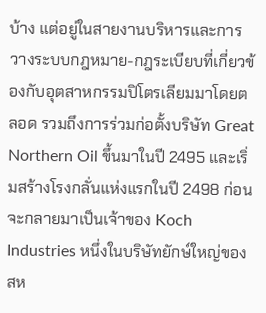บ้าง แต่อยู่ในสายงานบริหารและการวางระบบกฎหมาย-กฎระเบียบที่เกี่ยวข้องกับอุตสาหกรรมปิโตรเลียมมาโดยตลอด รวมถึงการร่วมก่อตั้งบริษัท Great Northern Oil ขึ้นมาในปี 2495 และเริ่มสร้างโรงกลั่นแห่งแรกในปี 2498 ก่อนจะกลายมาเป็นเจ้าของ Koch Industries หนึ่งในบริษัทยักษ์ใหญ่ของสห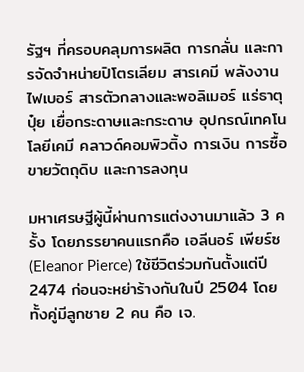รัฐฯ ที่ครอบคลุมการผลิต การกลั่น และการจัดจำหน่ายปิโตรเลียม สารเคมี พลังงาน ไฟเบอร์ สารตัวกลางและพอลิเมอร์ แร่ธาตุ ปุ๋ย เยื่อกระดาษและกระดาษ อุปกรณ์เทคโนโลยีเคมี คลาวด์คอมพิวติ้ง การเงิน การซื้อขายวัตถุดิบ และการลงทุน

มหาเศรษฐีผู้นี้ผ่านการแต่งงานมาแล้ว 3 ครั้ง โดยภรรยาคนแรกคือ เอลีนอร์ เพียร์ซ (Eleanor Pierce) ใช้ชีวิตร่วมกันตั้งแต่ปี 2474 ก่อนจะหย่าร้างกันในปี 2504 โดยทั้งคู่มีลูกชาย 2 คน คือ เจ.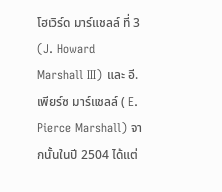โฮเวิร์ด มาร์แชลล์ ที่ 3 (J. Howard Marshall III) และ อี. เพียร์ซ มาร์แชลล์ ( E. Pierce Marshall) จากนั้นในปี 2504 ได้แต่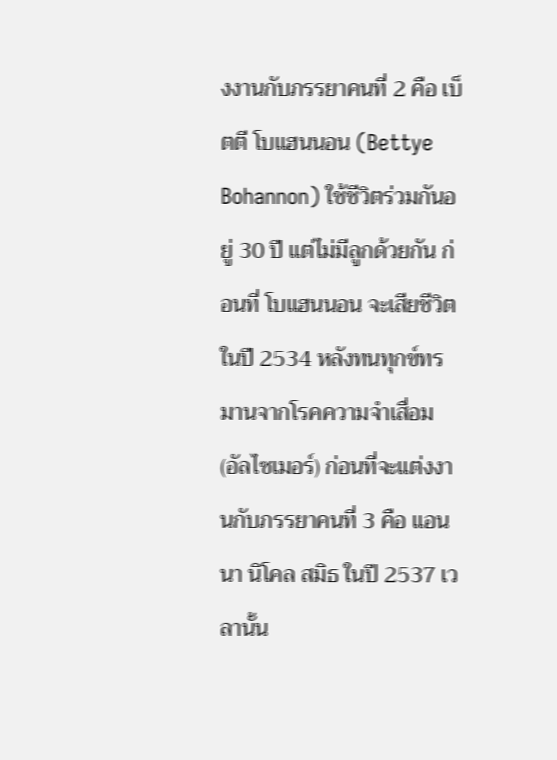งงานกับภรรยาคนที่ 2 คือ เบ็ตตี โบแฮนนอน (Bettye Bohannon) ใช้ชีวิตร่วมกันอยู่ 30 ปี แต่ไม่มีลูกด้วยกัน ก่อนที่ โบแฮนนอน จะเสียชีวิตในปี 2534 หลังทนทุกข์ทรมานจากโรคความจำเสื่อม (อัลไซเมอร์) ก่อนที่จะแต่งงานกับภรรยาคนที่ 3 คือ แอนนา นิโคล สมิธ ในปี 2537 เวลานั้น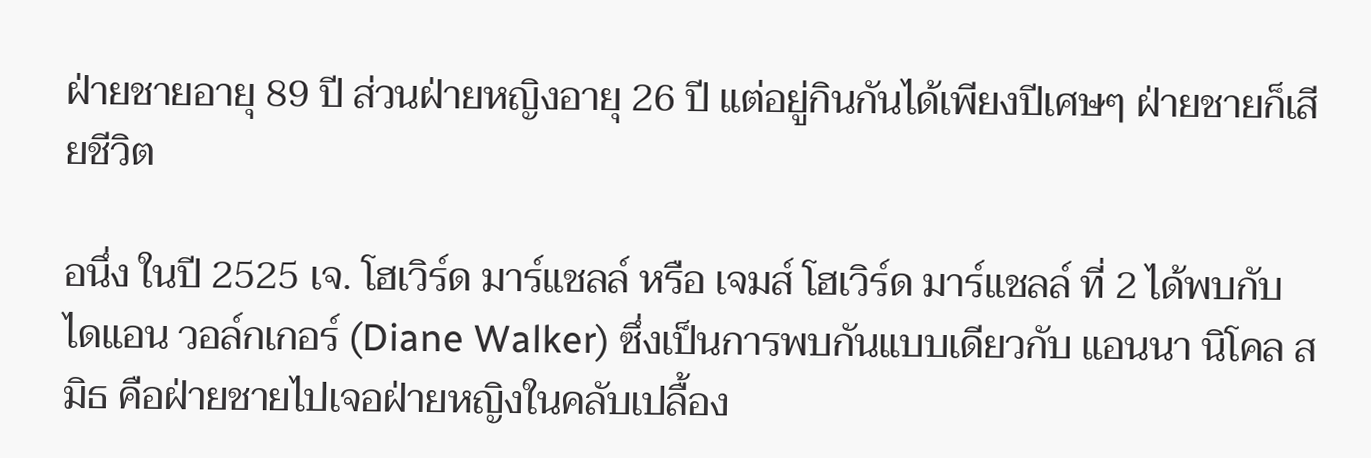ฝ่ายชายอายุ 89 ปี ส่วนฝ่ายหญิงอายุ 26 ปี แต่อยู่กินกันได้เพียงปีเศษๆ ฝ่ายชายก็เสียชีวิต

อนึ่ง ในปี 2525 เจ. โฮเวิร์ด มาร์แชลล์ หรือ เจมส์ โฮเวิร์ด มาร์แชลล์ ที่ 2 ได้พบกับ ไดแอน วอล์กเกอร์ (Diane Walker) ซึ่งเป็นการพบกันแบบเดียวกับ แอนนา นิโคล สมิธ คือฝ่ายชายไปเจอฝ่ายหญิงในคลับเปลื้อง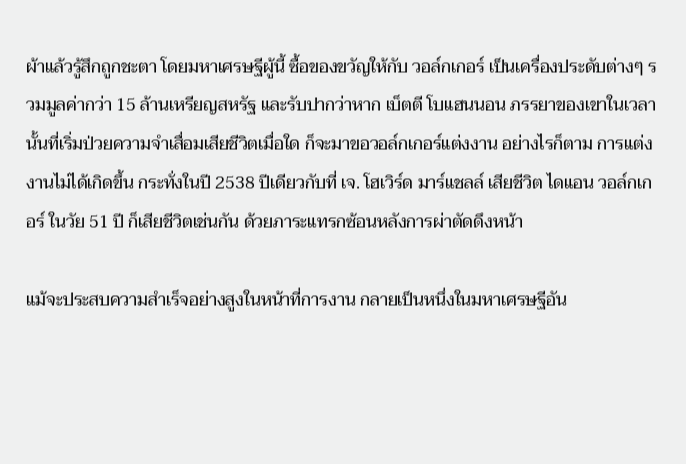ผ้าแล้วรู้สึกถูกชะตา โดยมหาเศรษฐีผู้นี้ ซื้อของขวัญให้กับ วอล์กเกอร์ เป็นเครื่องประดับต่างๆ รวมมูลค่ากว่า 15 ล้านเหรียญสหรัฐ และรับปากว่าหาก เบ็ตตี โบแฮนนอน ภรรยาของเขาในเวลานั้นที่เริ่มป่วยความจำเสื่อมเสียชีวิตเมื่อใด ก็จะมาขอวอล์กเกอร์แต่งงาน อย่างไรก็ตาม การแต่งงานไม่ได้เกิดขึ้น กระทั่งในปี 2538 ปีเดียวกับที่ เจ. โฮเวิร์ด มาร์แชลล์ เสียชีวิต ไดแอน วอล์กเกอร์ ในวัย 51 ปี ก็เสียชีวิตเช่นกัน ด้วยภาระแทรกซ้อนหลังการผ่าตัดดึงหน้า

แม้จะประสบความสำเร็จอย่างสูงในหน้าที่การงาน กลายเป็นหนึ่งในมหาเศรษฐีอัน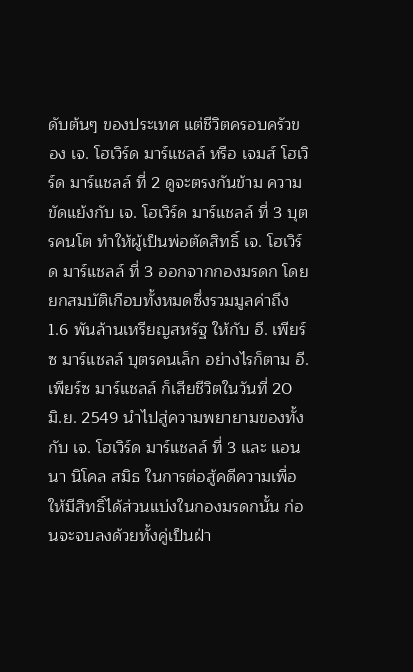ดับต้นๆ ของประเทศ แต่ชีวิตครอบครัวของ เจ. โฮเวิร์ด มาร์แชลล์ หรือ เจมส์ โฮเวิร์ด มาร์แชลล์ ที่ 2 ดูจะตรงกันข้าม ความขัดแย้งกับ เจ. โฮเวิร์ด มาร์แชลล์ ที่ 3 บุตรคนโต ทำให้ผู้เป็นพ่อตัดสิทธิ์ เจ. โฮเวิร์ด มาร์แชลล์ ที่ 3 ออกจากกองมรดก โดยยกสมบัติเกือบทั้งหมดซึ่งรวมมูลค่าถึง 1.6 พันล้านเหรียญสหรัฐ ให้กับ อี. เพียร์ซ มาร์แชลล์ บุตรคนเล็ก อย่างไรก็ตาม อี. เพียร์ซ มาร์แชลล์ ก็เสียชีวิตในวันที่ 20 มิ.ย. 2549 นำไปสู่ความพยายามของทั้ง กับ เจ. โฮเวิร์ด มาร์แชลล์ ที่ 3 และ แอนนา นิโคล สมิธ ในการต่อสู้คดีความเพื่อให้มีสิทธิ์ได้ส่วนแบ่งในกองมรดกนั้น ก่อนจะจบลงด้วยทั้งคู่เป็นฝ่า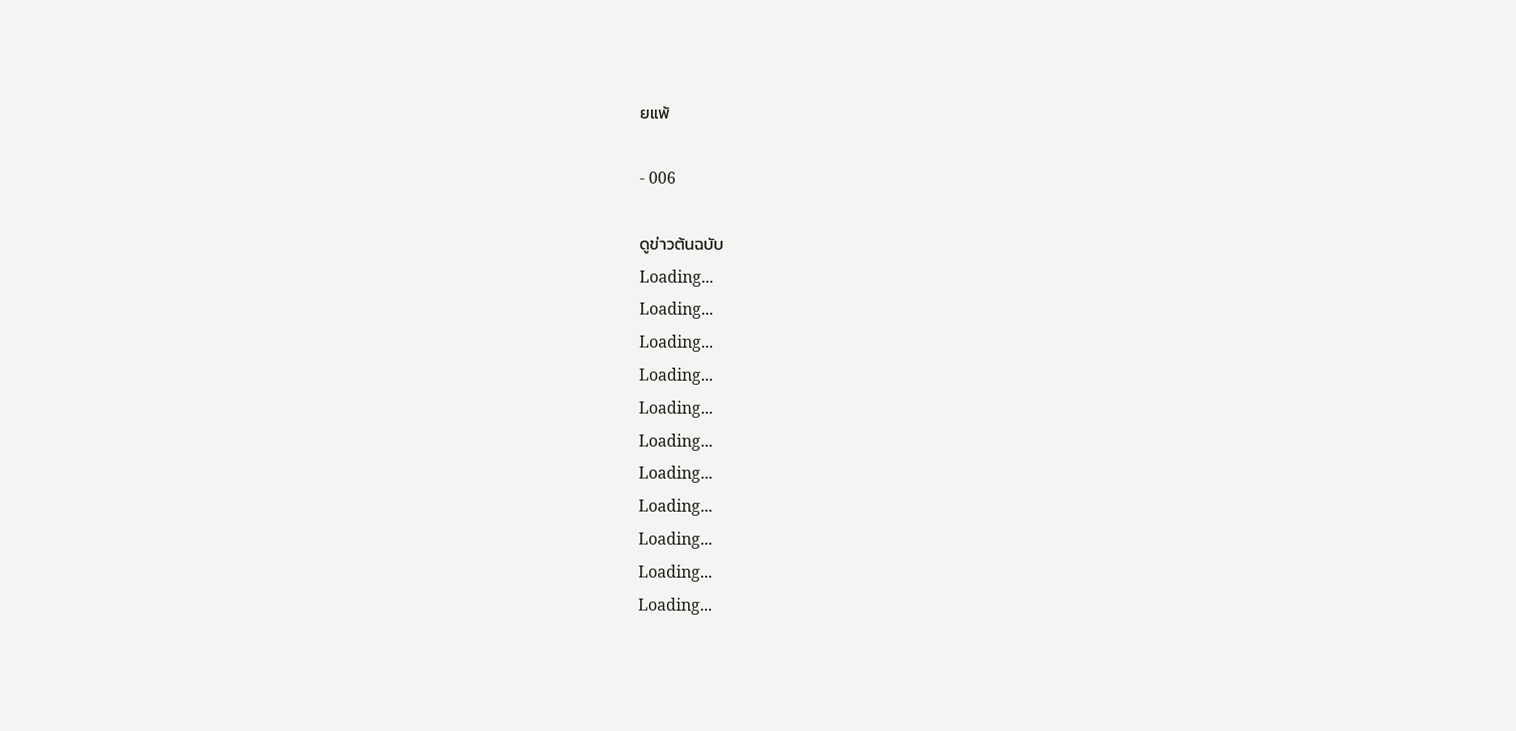ยแพ้

- 006

ดูข่าวต้นฉบับ
Loading...
Loading...
Loading...
Loading...
Loading...
Loading...
Loading...
Loading...
Loading...
Loading...
Loading...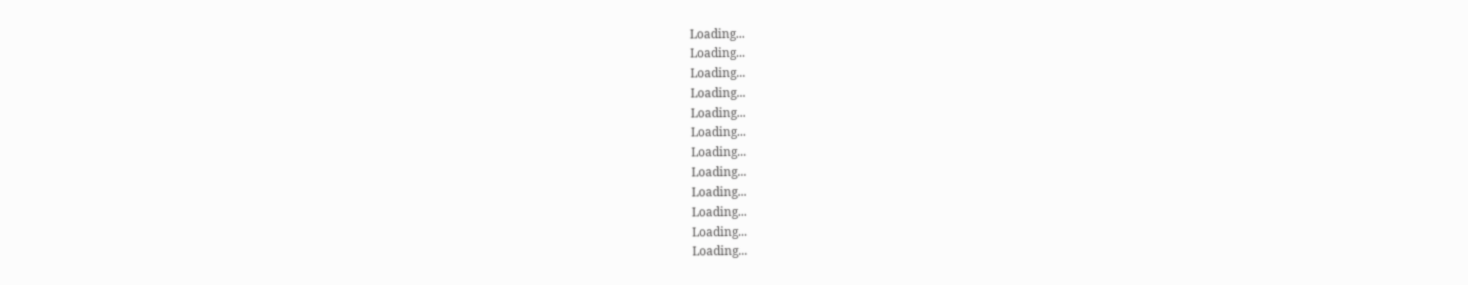Loading...
Loading...
Loading...
Loading...
Loading...
Loading...
Loading...
Loading...
Loading...
Loading...
Loading...
Loading...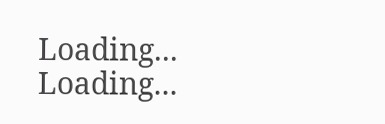Loading...
Loading...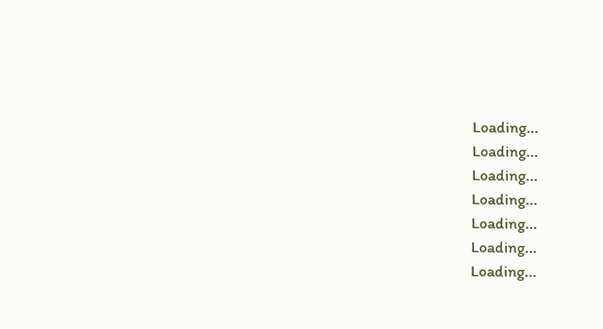Loading...
Loading...
Loading...
Loading...
Loading...
Loading...
Loading...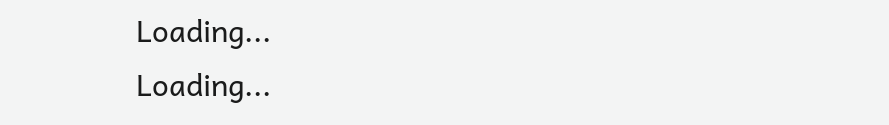Loading...
Loading...